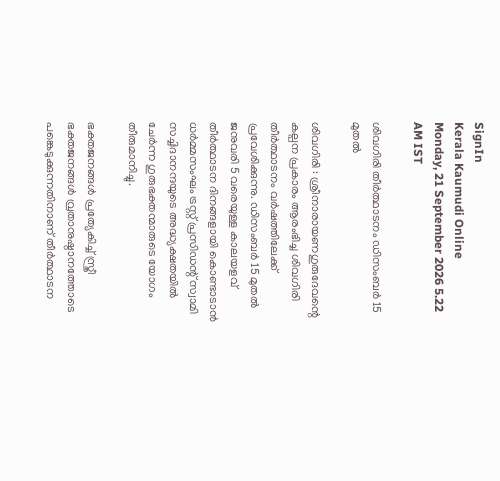SignIn
Kerala Kaumudi Online
Monday, 21 September 2026 5.22 AM IST

ശിവഗിരി തീർത്ഥാടനം ഡിസംബർ 15 മുതൽ

ശിവഗിരി : ശ്രീനാരായണഗുരുദേവന്റെ കല്പന പ്രകാരം ആരംഭിച്ച ശിവഗിരി തീർത്ഥാടനം വർഷത്തിലേക്ക് പ്രവേശിക്കുന്നു. ഡിസംബർ 15 മുതൽ ജനുവരി 5 വരെയുള്ള കാലയളവ് തീർത്ഥാടന ദിനങ്ങളായി കൊണ്ടാടാൻ ധർമ്മസംഘം ട്രസ്റ്റ് പ്രസിഡന്റ് സ്വാമി സച്ചിദാനന്ദയുടെ അദ്ധ്യക്ഷതയിൽ ചേർന്ന ഗുരുഭക്തന്മാരുടെ യോഗം തീരുമാനിച്ചു.

ഭക്തജനങ്ങൾ പ്രത്യേകിച്ച് സ്ത്രീ ഭക്തജനങ്ങൾ വ്രതാനുഷ്ഠാനത്തോടെ പങ്കെടുക്കുന്നതിനാണ് തീർത്ഥാടന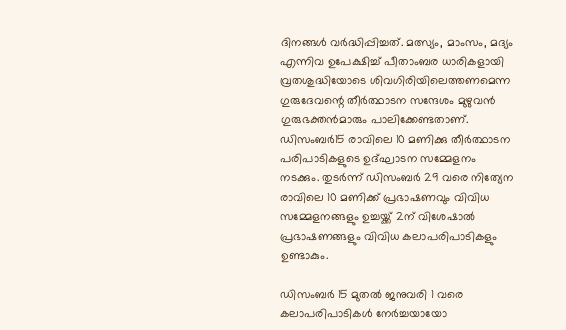ദിനങ്ങൾ വർദ്ധിപ്പിച്ചത്. മത്സ്യം, മാംസം, മദ്യം എന്നിവ ഉപേക്ഷിച്ച് പീതാംബര ധാരികളായി വ്രതശുദ്ധിയോടെ ശിവഗിരിയിലെത്തണമെന്ന ഗുരുദേവന്റെ തീർത്ഥാടന സന്ദേശം മുഴുവൻ ഗുരുഭക്തൻമാരും പാലിക്കേണ്ടതാണ്. ഡിസംബർ15 രാവിലെ 10 മണിക്കു തീർത്ഥാടന പരിപാടികളുടെ ഉദ്ഘാടന സമ്മേളനം നടക്കും. തുടർന്ന് ഡിസംബർ 29 വരെ നിത്യേന രാവിലെ 10 മണിക്ക് പ്രഭാഷണവും വിവിധ സമ്മേളനങ്ങളും ഉച്ചയ്ക്ക് 2ന് വിശേഷാൽ പ്രഭാഷണങ്ങളും വിവിധ കലാപരിപാടികളും ഉണ്ടാകും.

ഡിസംബർ 15 മുതൽ ജനുവരി 1 വരെ കലാപരിപാടികൾ നേർച്ചയായോ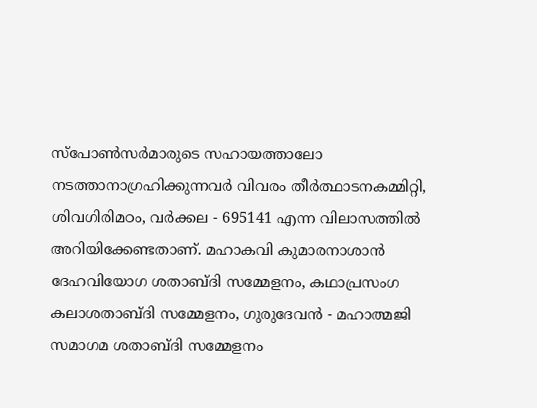സ്പോൺസർമാരുടെ സഹായത്താലോ നടത്താനാഗ്രഹിക്കുന്നവർ വിവരം തീർത്ഥാടനകമ്മിറ്റി, ശിവഗിരിമഠം, വർക്കല - 695141 എന്ന വിലാസത്തിൽ അറിയിക്കേണ്ടതാണ്. മഹാകവി കുമാരനാശാൻ ദേഹവിയോഗ ശതാബ്ദി സമ്മേളനം, കഥാപ്രസംഗ കലാശതാബ്ദി സമ്മേളനം, ഗുരുദേവൻ - മഹാത്മജി സമാഗമ ശതാബ്ദി സമ്മേളനം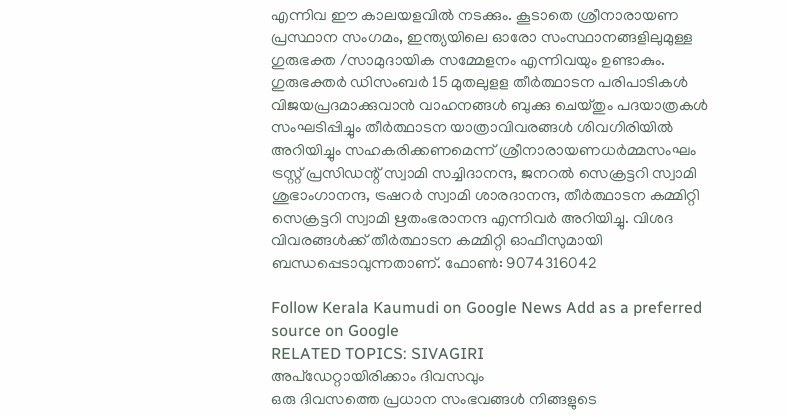എന്നിവ ഈ കാലയളവിൽ നടക്കും. കൂടാതെ ശ്രീനാരായണ പ്രസ്ഥാന സംഗമം, ഇന്ത്യയിലെ ഓരോ സംസ്ഥാനങ്ങളിലുമുള്ള ഗുരുഭക്ത /സാമുദായിക സമ്മേളനം എന്നിവയും ഉണ്ടാകും. ഗുരുഭക്തർ ഡിസംബർ 15 മുതലുളള തീർത്ഥാടന പരിപാടികൾ വിജയപ്രദമാക്കുവാൻ വാഹനങ്ങൾ ബുക്കു ചെയ്തും പദയാത്രകൾ സംഘടിപ്പിച്ചും തീർത്ഥാടന യാത്രാവിവരങ്ങൾ ശിവഗിരിയിൽ അറിയിച്ചും സഹകരിക്കണമെന്ന് ശ്രീനാരായണധർമ്മസംഘം ട്രസ്റ്റ് പ്രസിഡന്റ് സ്വാമി സച്ചിദാനന്ദ, ജനറൽ സെക്രട്ടറി സ്വാമി ശുഭാംഗാനന്ദ, ട്രഷറർ സ്വാമി ശാരദാനന്ദ, തീർത്ഥാടന കമ്മിറ്റി സെക്രട്ടറി സ്വാമി ഋതംഭരാനന്ദ എന്നിവർ അറിയിച്ചു. വിശദ വിവരങ്ങൾക്ക് തീർത്ഥാടന കമ്മിറ്റി ഓഫീസുമായി ബന്ധപ്പെടാവുന്നതാണ്. ഫോൺ: 9074316042

Follow Kerala Kaumudi on Google News Add as a preferred source on Google
RELATED TOPICS: SIVAGIRI
അപ്ഡേറ്റായിരിക്കാം ദിവസവും
ഒരു ദിവസത്തെ പ്രധാന സംഭവങ്ങൾ നിങ്ങളുടെ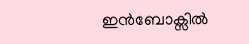ഇൻബോക്സിൽ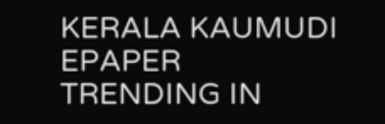KERALA KAUMUDI EPAPER
TRENDING IN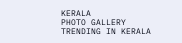KERALA
PHOTO GALLERY
TRENDING IN KERALA